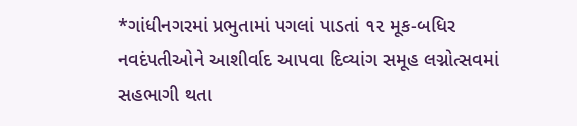*ગાંધીનગરમાં પ્રભુતામાં પગલાં પાડતાં ૧૨ મૂક-બધિર નવદંપતીઓને આશીર્વાદ આપવા દિવ્યાંગ સમૂહ લગ્નોત્સવમાં સહભાગી થતા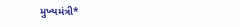મુખ્યમંત્રી*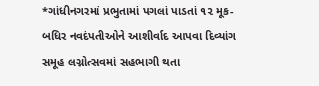*ગાંધીનગરમાં પ્રભુતામાં પગલાં પાડતાં ૧૨ મૂક-બધિર નવદંપતીઓને આશીર્વાદ આપવા દિવ્યાંગ સમૂહ લગ્નોત્સવમાં સહભાગી થતા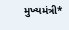મુખ્યમંત્રી*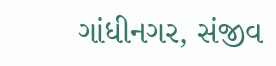ગાંધીનગર, સંજીવ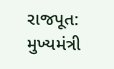રાજપૂત: મુખ્યમંત્રી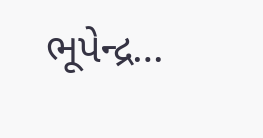ભૂપેન્દ્ર…